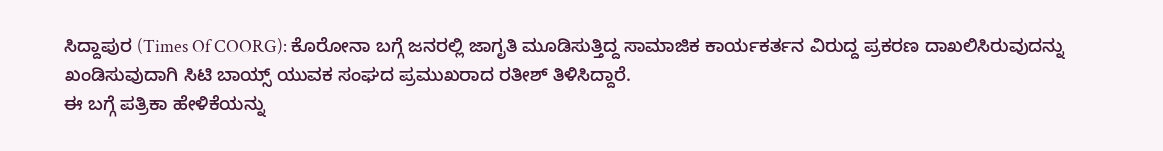ಸಿದ್ದಾಪುರ (Times Of COORG): ಕೊರೋನಾ ಬಗ್ಗೆ ಜನರಲ್ಲಿ ಜಾಗೃತಿ ಮೂಡಿಸುತ್ತಿದ್ದ ಸಾಮಾಜಿಕ ಕಾರ್ಯಕರ್ತನ ವಿರುದ್ದ ಪ್ರಕರಣ ದಾಖಲಿಸಿರುವುದನ್ನು ಖಂಡಿಸುವುದಾಗಿ ಸಿಟಿ ಬಾಯ್ಸ್ ಯುವಕ ಸಂಘದ ಪ್ರಮುಖರಾದ ರತೀಶ್ ತಿಳಿಸಿದ್ದಾರೆ.
ಈ ಬಗ್ಗೆ ಪತ್ರಿಕಾ ಹೇಳಿಕೆಯನ್ನು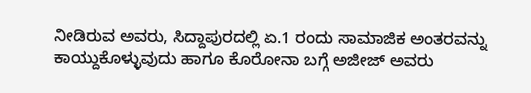ನೀಡಿರುವ ಅವರು, ಸಿದ್ದಾಪುರದಲ್ಲಿ ಏ.1 ರಂದು ಸಾಮಾಜಿಕ ಅಂತರವನ್ನು ಕಾಯ್ದುಕೊಳ್ಳುವುದು ಹಾಗೂ ಕೊರೋನಾ ಬಗ್ಗೆ ಅಜೀಜ್ ಅವರು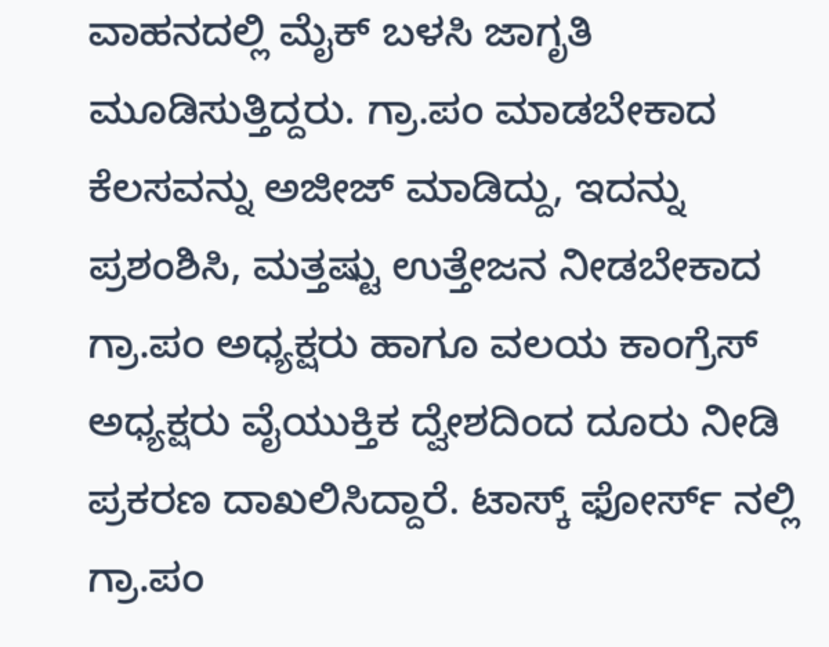ವಾಹನದಲ್ಲಿ ಮೈಕ್ ಬಳಸಿ ಜಾಗೃತಿ ಮೂಡಿಸುತ್ತಿದ್ದರು. ಗ್ರಾ.ಪಂ ಮಾಡಬೇಕಾದ ಕೆಲಸವನ್ನು ಅಜೀಜ್ ಮಾಡಿದ್ದು, ಇದನ್ನು ಪ್ರಶಂಶಿಸಿ, ಮತ್ತಷ್ಟು ಉತ್ತೇಜನ ನೀಡಬೇಕಾದ ಗ್ರಾ.ಪಂ ಅಧ್ಯಕ್ಷರು ಹಾಗೂ ವಲಯ ಕಾಂಗ್ರೆಸ್ ಅಧ್ಯಕ್ಷರು ವೈಯುಕ್ತಿಕ ದ್ವೇಶದಿಂದ ದೂರು ನೀಡಿ ಪ್ರಕರಣ ದಾಖಲಿಸಿದ್ದಾರೆ. ಟಾಸ್ಕ್ ಫೋರ್ಸ್ ನಲ್ಲಿ ಗ್ರಾ.ಪಂ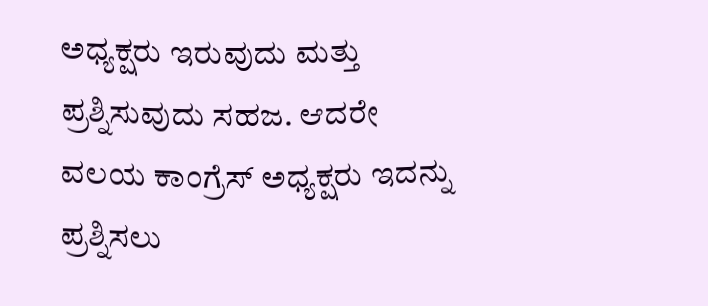ಅಧ್ಯಕ್ಷರು ಇರುವುದು ಮತ್ತು ಪ್ರಶ್ನಿಸುವುದು ಸಹಜ. ಆದರೇ ವಲಯ ಕಾಂಗ್ರೆಸ್ ಅಧ್ಯಕ್ಷರು ಇದನ್ನು ಪ್ರಶ್ನಿಸಲು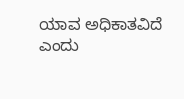ಯಾವ ಅಧಿಕಾತವಿದೆ ಎಂದು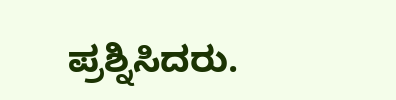ಪ್ರಶ್ನಿಸಿದರು.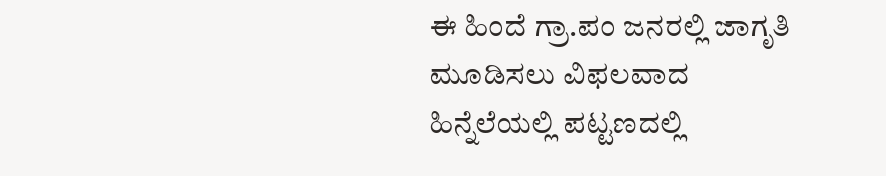ಈ ಹಿಂದೆ ಗ್ರಾ.ಪಂ ಜನರಲ್ಲಿ ಜಾಗೃತಿ ಮೂಡಿಸಲು ವಿಫಲವಾದ ಹಿನ್ನೆಲೆಯಲ್ಲಿ ಪಟ್ಟಣದಲ್ಲಿ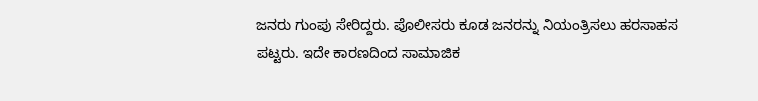ಜನರು ಗುಂಪು ಸೇರಿದ್ದರು. ಪೊಲೀಸರು ಕೂಡ ಜನರನ್ನು ನಿಯಂತ್ರಿಸಲು ಹರಸಾಹಸ ಪಟ್ಟರು. ಇದೇ ಕಾರಣದಿಂದ ಸಾಮಾಜಿಕ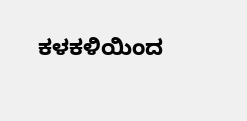ಕಳಕಳಿಯಿಂದ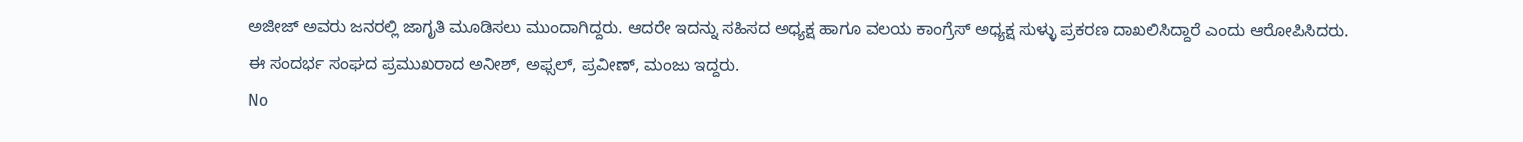ಅಜೀಜ್ ಅವರು ಜನರಲ್ಲಿ ಜಾಗೃತಿ ಮೂಡಿಸಲು ಮುಂದಾಗಿದ್ದರು. ಆದರೇ ಇದನ್ನು ಸಹಿಸದ ಅಧ್ಯಕ್ಷ ಹಾಗೂ ವಲಯ ಕಾಂಗ್ರೆಸ್ ಅಧ್ಯಕ್ಷ ಸುಳ್ಳು ಪ್ರಕರಣ ದಾಖಲಿಸಿದ್ದಾರೆ ಎಂದು ಆರೋಪಿಸಿದರು.
ಈ ಸಂದರ್ಭ ಸಂಘದ ಪ್ರಮುಖರಾದ ಅನೀಶ್, ಅಫ್ಸಲ್, ಪ್ರವೀಣ್, ಮಂಜು ಇದ್ದರು.
No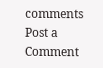comments
Post a Comment